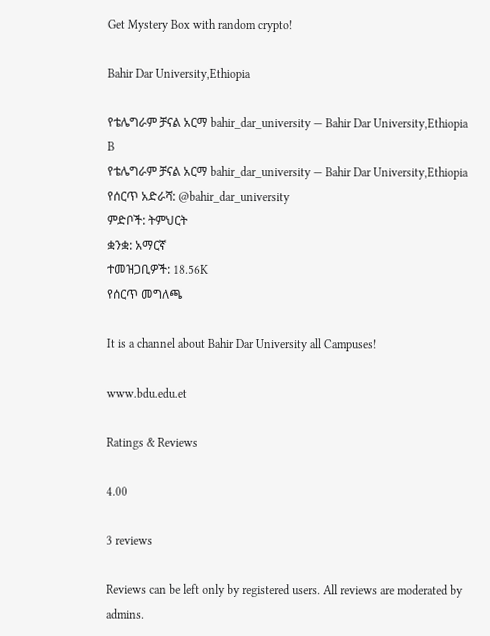Get Mystery Box with random crypto!

Bahir Dar University,Ethiopia

የቴሌግራም ቻናል አርማ bahir_dar_university — Bahir Dar University,Ethiopia B
የቴሌግራም ቻናል አርማ bahir_dar_university — Bahir Dar University,Ethiopia
የሰርጥ አድራሻ: @bahir_dar_university
ምድቦች: ትምህርት
ቋንቋ: አማርኛ
ተመዝጋቢዎች: 18.56K
የሰርጥ መግለጫ

It is a channel about Bahir Dar University all Campuses!

www.bdu.edu.et

Ratings & Reviews

4.00

3 reviews

Reviews can be left only by registered users. All reviews are moderated by admins.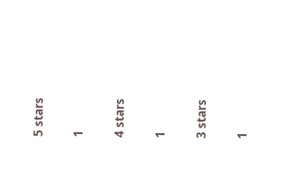5 stars

1

4 stars

1

3 stars

1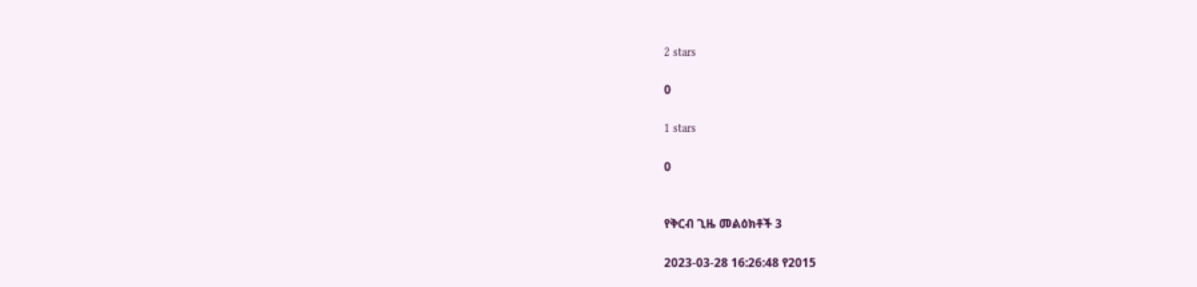2 stars

0

1 stars

0


የቅርብ ጊዜ መልዕክቶች 3

2023-03-28 16:26:48 የ2015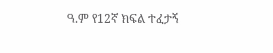ዓ.ም የ12ኛ ክፍል ተፈታኝ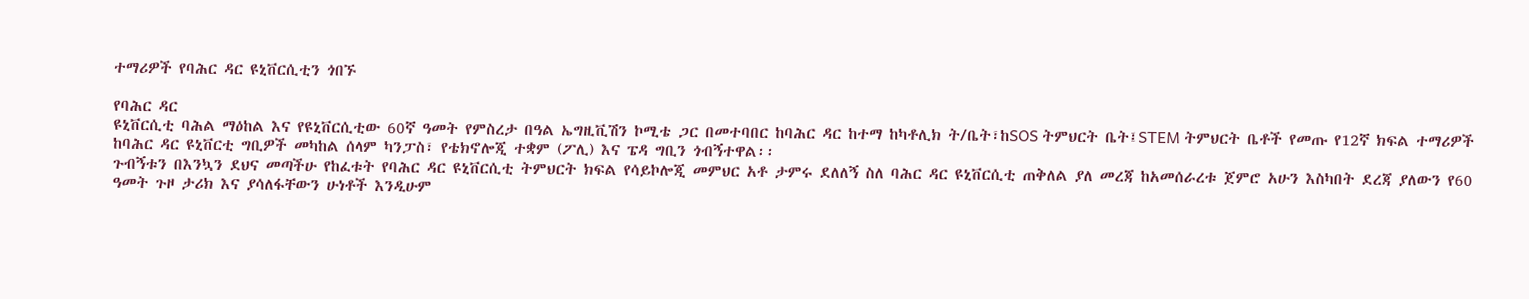ተማሪዎች የባሕር ዳር ዩኒቨርሲቲን ጎበኙ

የባሕር ዳር
ዩኒቨርሲቲ ባሕል ማዕከል እና የዩኒቨርሲቲው 60ኛ ዓመት የምስረታ በዓል ኤግዚቪሽን ኮሚቴ ጋር በመተባበር ከባሕር ዳር ከተማ ከካቶሊክ ት/ቤት፣ከSOS ትምህርት ቤት፤STEM ትምህርት ቤቶች የመጡ የ12ኛ ክፍል ተማሪዎች ከባሕር ዳር ዩኒቨርቲ ግቢዎች መካከል ሰላም ካንፓስ፣ የቴክኖሎጂ ተቋም (ፖሊ) እና ፔዳ ግቢን ጎብኝተዋል፡፡
ጉብኝቱን በእንኳን ደህና መጣችሁ የከፈቱት የባሕር ዳር ዩኒቨርሲቲ ትምህርት ክፍል የሳይኮሎጂ መምህር አቶ ታምሩ ደለለኝ ስለ ባሕር ዳር ዩኒቨርሲቲ ጠቅለል ያለ መረጃ ከአመሰራረቱ ጀምሮ አሁን እስካበት ደረጃ ያለውን የ60 ዓመት ጉዞ ታሪክ እና ያሳለፋቸውን ሁነቶች እንዲሁም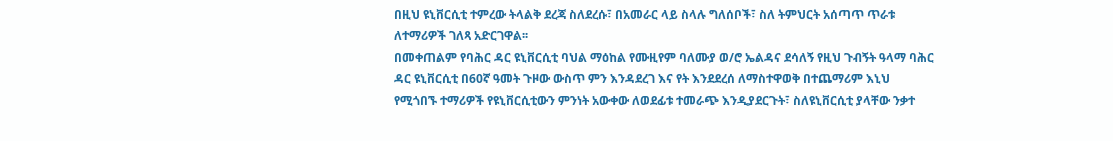በዚህ ዩኒቨርሲቲ ተምረው ትላልቅ ደረጃ ስለደረሱ፣ በአመራር ላይ ስላሉ ግለሰቦች፣ ስለ ትምህርት አሰጣጥ ጥራቱ ለተማሪዎች ገለጻ አድርገዋል፡፡
በመቀጠልም የባሕር ዳር ዩኒቨርሲቲ ባህል ማዕከል የሙዚየም ባለሙያ ወ/ሮ ኤልዳና ደሳለኝ የዚህ ጉብኝት ዓላማ ባሕር ዳር ዩኒቨርሲቲ በ60ኛ ዓመት ጉዞው ውስጥ ምን እንዳደረገ እና የት እንደደረሰ ለማስተዋወቅ በተጨማሪም እኒህ የሚጎበኙ ተማሪዎች የዩኒቨርሲቲውን ምንነት አውቀው ለወደፊቱ ተመራጭ እንዲያደርጉት፣ ስለዩኒቨርሲቲ ያላቸው ንቃተ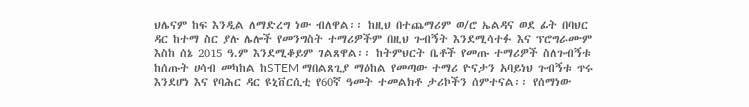ህሌናም ከፍ እንዲል ለማድረግ ነው ብለዋል፡፡ ከዚህ በተጨማሪም ወ/ሮ ኤልዳና ወደ ፊት በባህር ዳር ከተማ ስር ያሉ ሌሎች የመንግስት ተማሪዎችም በዚህ ጉብኝት እንደሚሳተፉ እና ፕሮግራሙም እስከ ሰኔ 2015 ዓ.ም እንደሚቆይም ገልጸዋል፡፡ ከትምህርት ቤቶች የመጡ ተማሪዎች ስለጉብኝቱ ከሰጡት ሀሳብ መካከል ከSTEM ማበልጸጊያ ማዕከል የመጣው ተማሪ ዮናታን አባይነህ ጉብኝቱ ጥሩ እንደሆነ እና የባሕር ዳር ዩኒቨርሲቲ የ60ኛ ዓመት ተመልክቶ ታሪኮችን ሰምተናል፡፡ የሰማነው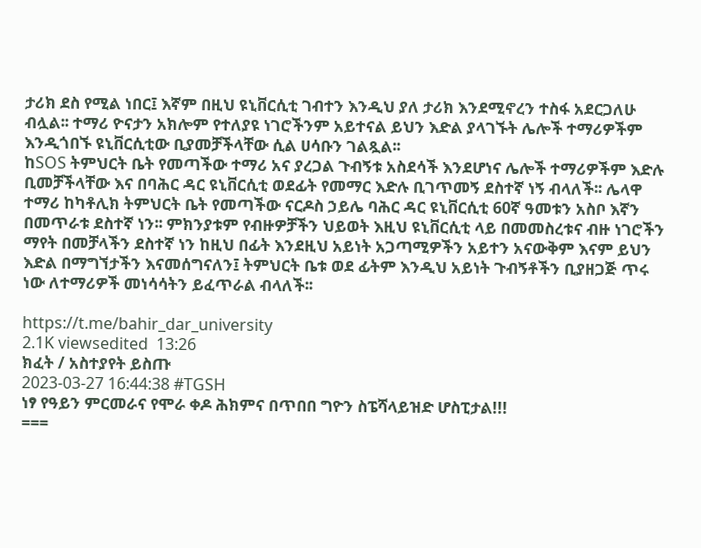ታሪክ ደስ የሚል ነበር፤ እኛም በዚህ ዩኒቨርሲቲ ገብተን እንዲህ ያለ ታሪክ እንደሚኖረን ተስፋ አደርጋለሁ ብሏል፡፡ ተማሪ ዮናታን አክሎም የተለያዩ ነገሮችንም አይተናል ይህን እድል ያላገኙት ሌሎች ተማሪዎችም እንዲጎበኙ ዩኒቨርሲቲው ቢያመቻችላቸው ሲል ሀሳቡን ገልጿል፡፡
ከSOS ትምህርት ቤት የመጣችው ተማሪ አና ያረጋል ጉብኝቱ አስደሳች እንደሆነና ሌሎች ተማሪዎችም እድሉ ቢመቻችላቸው እና በባሕር ዳር ዩኒቨርሲቲ ወደፊት የመማር እድሉ ቢገጥመኝ ደስተኛ ነኝ ብላለች፡፡ ሌላዋ ተማሪ ከካቶሊክ ትምህርት ቤት የመጣችው ናርዶስ ኃይሌ ባሕር ዳር ዩኒቨርሲቲ 60ኛ ዓመቱን አስቦ እኛን በመጥራቱ ደስተኛ ነን፡፡ ምክንያቱም የብዙዎቻችን ህይወት እዚህ ዩኒቨርሲቲ ላይ በመመስረቱና ብዙ ነገሮችን ማየት በመቻላችን ደስተኛ ነን ከዚህ በፊት እንደዚህ አይነት አጋጣሚዎችን አይተን አናውቅም እናም ይህን እድል በማግኘታችን እናመሰግናለን፤ ትምህርት ቤቱ ወደ ፊትም እንዲህ አይነት ጉብኝቶችን ቢያዘጋጅ ጥሩ ነው ለተማሪዎች መነሳሳትን ይፈጥራል ብላለች፡፡

https://t.me/bahir_dar_university
2.1K viewsedited  13:26
ክፈት / አስተያየት ይስጡ
2023-03-27 16:44:38 #TGSH
ነፃ የዓይን ምርመራና የሞራ ቀዶ ሕክምና በጥበበ ግዮን ስፔሻላይዝድ ሆስፒታል!!!
===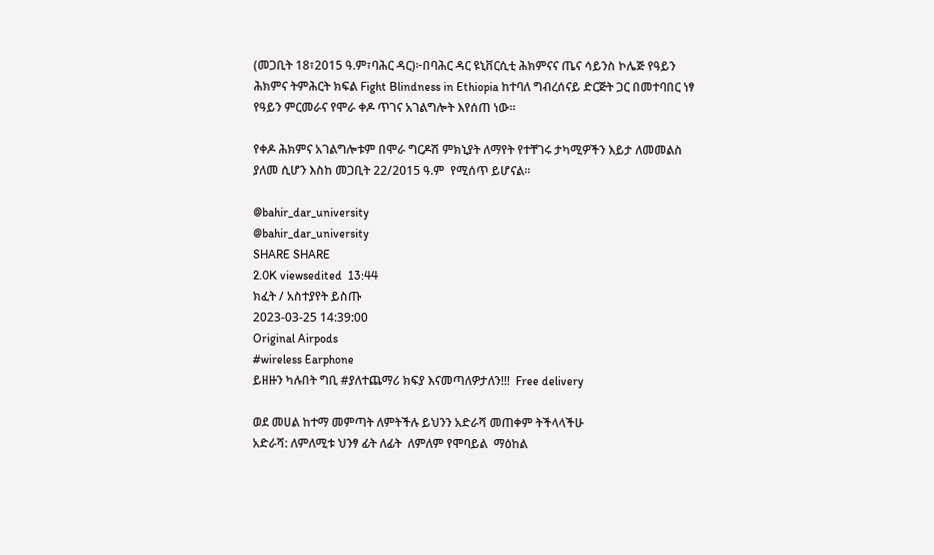(መጋቢት 18፣2015 ዓ.ም፣ባሕር ዳር)፦በባሕር ዳር ዩኒቨርሲቲ ሕክምናና ጤና ሳይንስ ኮሌጅ የዓይን ሕክምና ትምሕርት ክፍል Fight Blindness in Ethiopia ከተባለ ግብረሰናይ ድርጅት ጋር በመተባበር ነፃ የዓይን ምርመራና የሞራ ቀዶ ጥገና አገልግሎት እየሰጠ ነው።

የቀዶ ሕክምና አገልግሎቱም በሞራ ግርዶሽ ምክኒያት ለማየት የተቸገሩ ታካሚዎችን እይታ ለመመልስ ያለመ ሲሆን እስከ መጋቢት 22/2015 ዓ.ም  የሚሰጥ ይሆናል።

@bahir_dar_university
@bahir_dar_university
SHARE SHARE
2.0K viewsedited  13:44
ክፈት / አስተያየት ይስጡ
2023-03-25 14:39:00
Original Airpods
#wireless Earphone
ይዘዙን ካሉበት ግቢ #ያለተጨማሪ ክፍያ እናመጣለዎታለን!!!  Free delivery

ወደ መሀል ከተማ መምጣት ለምትችሉ ይህንን አድራሻ መጠቀም ትችላላችሁ
አድራሻ: ለምለሚቱ ህንፃ ፊት ለፊት  ለምለም የሞባይል  ማዕከል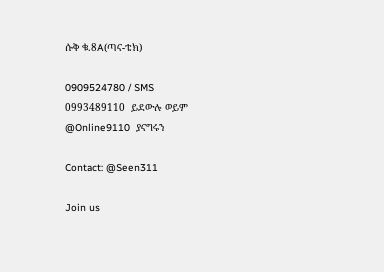ሱቅ ቁ.8A(ጣና-ቴክ)

0909524780 / SMS
0993489110  ይደውሉ ወይም
@Online9110  ያናግሩን

Contact: @Seen311

Join us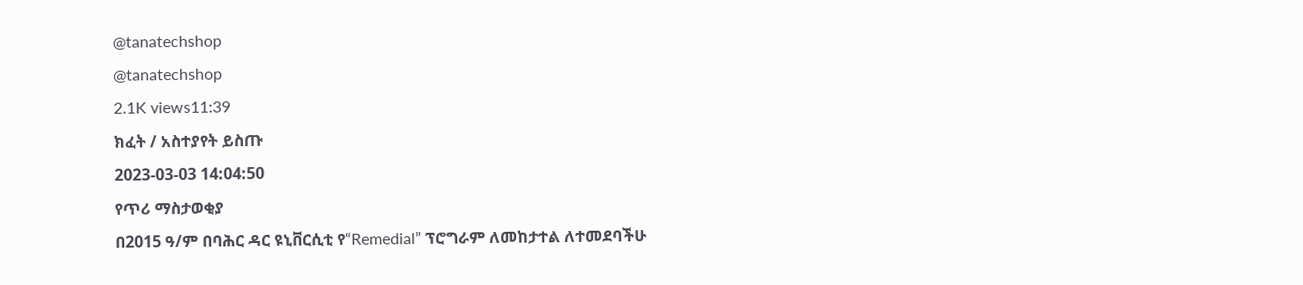@tanatechshop
@tanatechshop
2.1K views11:39
ክፈት / አስተያየት ይስጡ
2023-03-03 14:04:50
የጥሪ ማስታወቂያ
በ2015 ዓ/ም በባሕር ዳር ዩኒቨርሲቲ የ“Remedial” ፕሮግራም ለመከታተል ለተመደባችሁ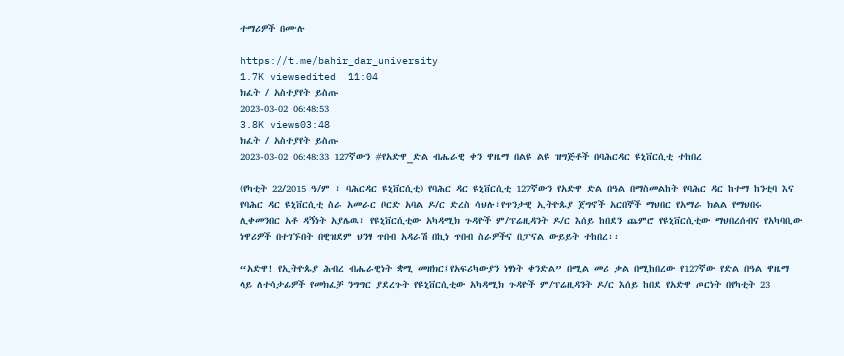ተማሪዎች በሙሉ

https://t.me/bahir_dar_university
1.7K viewsedited  11:04
ክፈት / አስተያየት ይስጡ
2023-03-02 06:48:53
3.8K views03:48
ክፈት / አስተያየት ይስጡ
2023-03-02 06:48:33 127ኛውን #የአድዋ_ድል ብሔራዊ ቀን ዋዜማ በልዩ ልዩ ዝግጅቶች በባሕርዳር ዩኒቨርሲቲ ተከበረ

(የካቲት 22/2015 ዓ/ም ፣ ባሕርዳር ዩኒቨርሲቲ) የባሕር ዳር ዩኒቨርሲቲ 127ኛውን የአድዋ ድል በዓል በማስመልከት የባሕር ዳር ከተማ ከንቲባ እና የባሕር ዳር ዩኒቨርሲቲ ስራ አመራር ቦርድ አባል ዶ/ር ድረስ ሳህሉ፣የጥንታዊ ኢትዮጱያ ጀግኖች አርበኞች ማህበር የአማራ ክልል የማህበሩ ሊቀመንበር አቶ ዳኝነት አያሌዉ፣ የዩኒቨርሲቲው አካዳሚክ ጉዳዮች ም/ፕሬዚዳንት ዶ/ር እሰይ ከበደን ጨምሮ የዩኒቨርሲቲው ማህበረሰብና የአካባቢው ነዋሪዎች በተገኙበት በዊዝደም ህንፃ ጥበብ አዳራሽ በኪነ ጥበብ ስራዎችና በፓናል ውይይት ተከበረ፡፡

“አድዋ! የኢትዮጱያ ሕብረ ብሔራዊነት ቋሚ መዘክር፤የአፍሪካውያን ነፃነት ቀንድል” በሚል መሪ ቃል በሚከበረው የ127ኛው የድል በዓል ዋዜማ ላይ ለተሳታፊዎች የመክፈቻ ንግግር ያደረጉት የዩኒቨርሲቲው አካዳሚክ ጉዳዮች ም/ፕሬዚዳንት ዶ/ር እሰይ ከበደ የአድዋ ጦርነት በየካቲት 23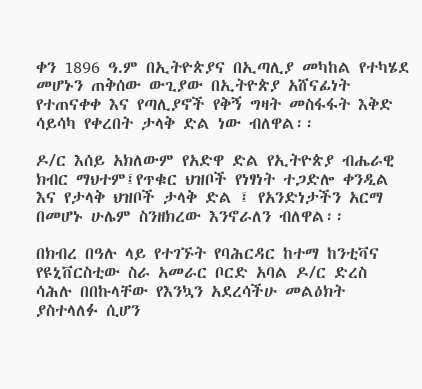ቀን 1896 ዓ.ም በኢትዮጵያና በኢጣሊያ መካከል የተካሄደ መሆኑን ጠቅሰው ውጊያው በኢትዮጵያ አሸናፊነት የተጠናቀቀ እና የጣሊያኖች የቅኝ ግዛት መስፋፋት እቅድ ሳይሳካ የቀረበት ታላቅ ድል ነው ብለዋል፡፡

ዶ/ር እሰይ አክለውም የአድዋ ድል የኢትዮጵያ ብሔራዊ ክብር ማህተም፤የጥቁር ህዝቦች የነፃነት ተጋድሎ ቀንዲል እና የታላቅ ህዝቦች ታላቅ ድል ፤ የአንድነታችን አርማ በመሆኑ ሁሌም ስንዘክረው እንኖራለን ብለዋል፡፡

በክብረ በዓሉ ላይ የተገኙት የባሕርዳር ከተማ ከንቲቫና የዩኒቨርስቲው ስራ አመራር ቦርድ አባል ዶ/ር ድረስ ሳሕሉ በበኩላቸው የእንኳን አደረሳችሁ መልዕክት ያስተላለፉ ሲሆን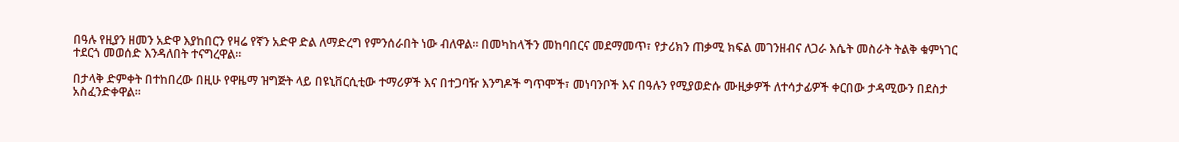በዓሉ የዚያን ዘመን አድዋ እያከበርን የዛሬ የኛን አድዋ ድል ለማድረግ የምንሰራበት ነው ብለዋል። በመካከላችን መከባበርና መደማመጥ፣ የታሪክን ጠቃሚ ክፍል መገንዘብና ለጋራ እሴት መስራት ትልቅ ቁምነገር ተደርጎ መወሰድ እንዳለበት ተናግረዋል።

በታላቅ ድምቀት በተከበረው በዚሁ የዋዜማ ዝግጅት ላይ በዩኒቨርሲቲው ተማሪዎች እና በተጋባዥ እንግዶች ግጥሞች፣ መነባንቦች እና በዓሉን የሚያወድሱ ሙዚቃዎች ለተሳታፊዎች ቀርበው ታዳሚውን በደስታ አስፈንድቀዋል፡፡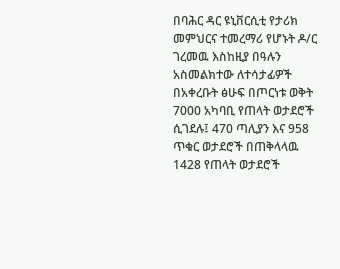በባሕር ዳር ዩኒቨርሲቲ የታሪክ መምህርና ተመረማሪ የሆኑት ዶ/ር ገረመዉ እስከዚያ በዓሉን አስመልክተው ለተሳታፊዎች በአቀረቡት ፅሁፍ በጦርነቱ ወቅት 7000 አካባቢ የጠላት ወታደሮች ሲገደሉ፤ 470 ጣሊያን እና 958 ጥቁር ወታደሮች በጠቅላላዉ 1428 የጠላት ወታደሮች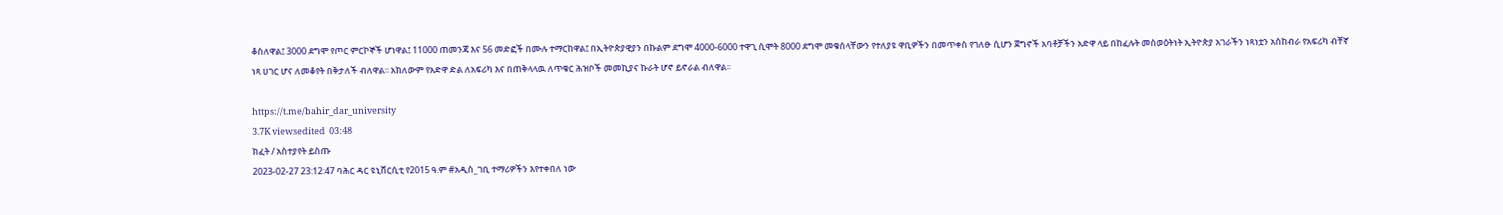ቆስለዋል፤ 3000 ደግሞ የጦር ምርኮኞች ሆነዋል፤ 11000 ጠመንጃ እና 56 መድፎች በሙሉ ተማርከዋል፤ በኢትዮጵያዊያን በኩልም ደግሞ 4000-6000 ተዋጊ ሲሞት 8000 ደግሞ መቁሰላቸውን የተለያዩ ዋቢዎችን በመጥቀስ የገለፁ ሲሆን ጀግኖች አባቶቻችን አድዋ ላይ በከፈሉት መስወዕትነት ኢትዮጵያ አገራችን ነጻነቷን አስከብራ የአፍሪካ ብቸኛ ነጻ ሀገር ሆና ለመቆየት በቅታለች ብለዋል፡፡ አክለውም የአድዋ ድል ለአፍሪካ እና በጠቅላላዉ ለጥቁር ሕዝቦች መመኪያና ኩራት ሆኖ ይኖራል ብለዋል፡፡

https://t.me/bahir_dar_university
3.7K viewsedited  03:48
ክፈት / አስተያየት ይስጡ
2023-02-27 23:12:47 ባሕር ዳር ዩኒቨርሲቲ የ2015 ዓ.ም #አዲስ_ገቢ ተማሪዎችን እየተቀበለ ነው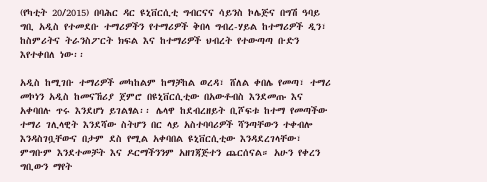(የካቲት 20/2015) በባሕር ዳር ዩኒቨርሲቲ ግብርናና ሳይንስ ኮሌጅና በግሽ ዓባይ ግቢ አዲስ የተመደቡ ተማሪዎችን የተማሪዎች ቅበላ ግብረ-ሃይል ከተማሪዎች ዲን፣ ከስምሪትና ትራንስፖርት ክፍል እና ከተማሪዎች ህብረት የተውጣጣ ቡድን እየተቀበለ ነው፡፡

አዲስ ከሚገቡ ተማሪዎች መካከልም ከማቻከል ወረዳ፣ ሸለል ቀበሌ የመጣ፣ ተማሪ መኮነን አዲስ ከመናኸሪያ ጀምሮ በዩኒቨርሲቲው በአውቶብስ እንደመጡ እና አቀባበሉ ጥሩ እንደሆነ ይገልፃል፡፡ ሌላዋ ከደብረዘይት ቢሾፍቱ ከተማ የመጣችው ተማሪ ገሊላዊት እንደሻው ስትሆን በር ላይ አስተባባሪዎች ሻንጣቸውን ተቀብሎ እንዳስገቧቸውና በታም ደስ የሚል አቀባበል ዩኒቨርሲቲው እንዳደረገላቸው፣ ምግቡም እንደተመቻት እና ዶርማችንንም አዘገጃጅተን ጨርሰናል። አሁን የቀረን ግቢውን ማየት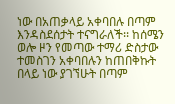ነው በአጠቃላይ አቀባበሉ በጣም እንዳስደሰታት ተናግራለች፡፡ ከሰሜን ወሎ ዞን የመጣው ተማሪ ድስታው ተመስገን አቀባበሉን ከጠበቅኩት በላይ ነው ያገኘሁት በጣም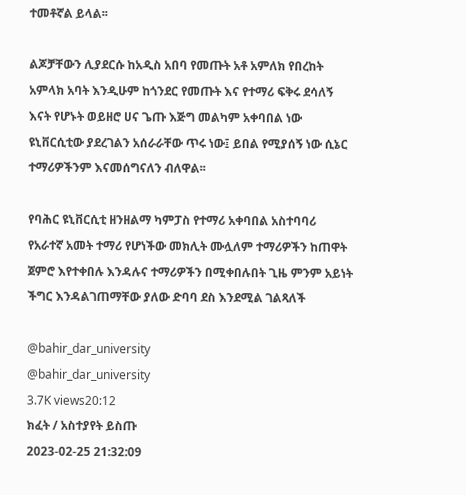ተመቶኛል ይላል፡፡

ልጆቻቸውን ሊያደርሱ ከአዲስ አበባ የመጡት አቶ አምለክ የበረከት አምላክ አባት እንዲሁም ከጎንደር የመጡት እና የተማሪ ፍቅሩ ደሳለኝ እናት የሆኑት ወይዘሮ ሀና ጌጡ እጅግ መልካም አቀባበል ነው ዩኒቨርሲቲው ያደረገልን አሰራራቸው ጥሩ ነው፤ ይበል የሚያሰኝ ነው ሲኔር ተማሪዎችንም እናመሰግናለን ብለዋል፡፡

የባሕር ዩኒቨርሲቲ ዘንዘልማ ካምፓስ የተማሪ አቀባበል አስተባባሪ የአራተኛ አመት ተማሪ የሆነችው መክሊት ሙሏለም ተማሪዎችን ከጠዋት ጀምሮ እየተቀበሉ እንዳሉና ተማሪዎችን በሚቀበሉበት ጊዜ ምንም አይነት ችግር እንዳልገጠማቸው ያለው ድባባ ደስ እንደሚል ገልጻለች

@bahir_dar_university
@bahir_dar_university
3.7K views20:12
ክፈት / አስተያየት ይስጡ
2023-02-25 21:32:09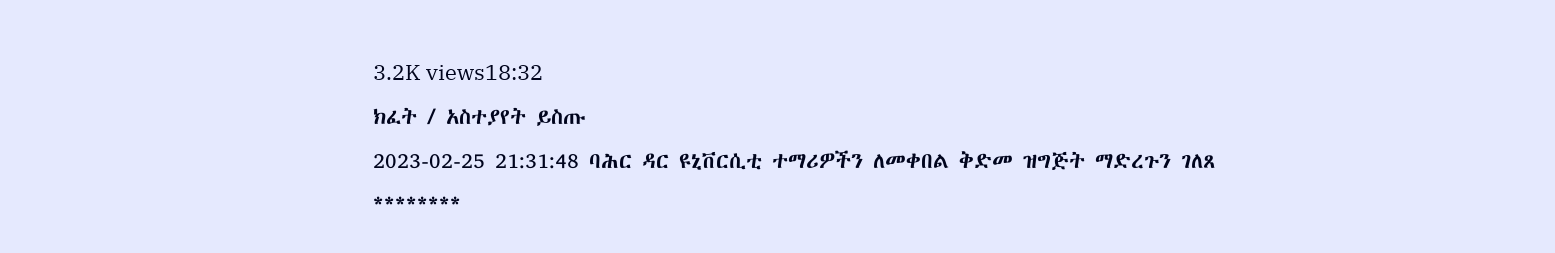3.2K views18:32
ክፈት / አስተያየት ይስጡ
2023-02-25 21:31:48 ባሕር ዳር ዩኒቨርሲቲ ተማሪዎችን ለመቀበል ቅድመ ዝግጅት ማድረጉን ገለጸ
********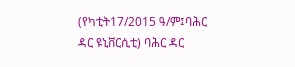(የካቲት17/2015 ዓ/ም፤ባሕር ዳር ዩኒቨርሲቲ) ባሕር ዳር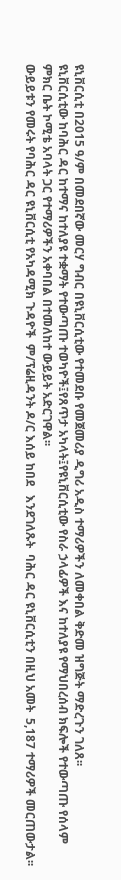ዩኒቨርሲቲ በ2015 ዓ/ም በመደበኛው መርሃ ግብር በዩኒቨርሲቲው የተመደቡ የመጀመሪያ ዲግሪ አዲስ ተማሪዎችን ለመቀበል ቅድመ ዝግጅት ማድረጉን ገለጸ፡፡
ዩኒቨርሲቲው ከባሕር ዳር ከተማና ከተለያዩ ተቋማት የተውጣጡ ተወካዮች፤የጸጥታ አካላት፤የዩኒቨርሲቲው የስራ ኃላፊዎች እና ከተለያዩ የማህበረሰብ ክፍሎች የተውጣጡ የሰላም ምክር ቤት ኮሚቴ አባላት ጋር የተማሪዎችን አቀባበል በተመለከተ ውይይት አድርገዋል፡፡
ውይይቱን የመሩት የባሕር ዳር ዩኒቨርሲቲ የአካዳሚክ ጉዳዮች  ም/ፕሬዚዳንት ዶ/ር እሰይ ከበደ   እንደገለጹት  ባሕር ዳር ዩኒቨርሲቲን በዚህ አመት  5,187 ተማሪዎች መርጠውታል፡፡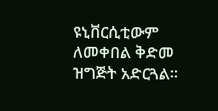ዩኒቨርሲቲውም ለመቀበል ቅድመ ዝግጅት አድርጓል፡፡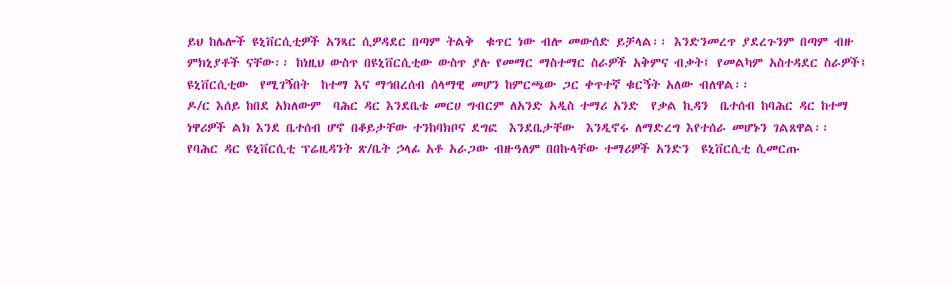ይህ ከሌሎች ዩኒቨርሲቲዎች አንጻር ሲዎዳደር በጣም ትልቅ  ቁጥር ነው ብሎ መውሰድ ይቻላል፡፡ እንድንመረጥ ያደረጉንም በጣም ብዙ ምክኒያቶች ናቸው፡፡ ከነዚህ ውስጥ በዩኒቨርሲቲው ውስጥ ያሉ የመማር ማስተማር ስራዎች አቅምና ብቃት፤ የመልካም አስተዳደር ስራዎች፤ ዩኒቨርሲቲው  የሚገኝበት  ከተማ እና ማኅበረሰብ ሰላማዊ መሆን ከምርጫው ጋር ቀጥተኛ ቁርኝት አለው ብለዋል፡፡
ዶ/ር እሰይ ከበደ አክለውም  ባሕር ዳር እንደቤቴ መርሀ ግብርም ለአንድ አዲስ ተማሪ አንድ  የቃል ኪዳን  ቤተሰብ ከባሕር ዳር ከተማ ነዋሪዎች ልክ እንደ ቤተሰብ ሆኖ በቆይታቸው ተንከባክቦና ደግፎ  እንደቤታቸው  እንዲኖሩ ለማድረግ እየተሰራ መሆኑን ገልጸዋል፡፡
የባሕር ዳር ዩኒቨርሲቲ ፕሬዚዳንት ጽ/ቤት ኃላፊ አቶ አራጋው ብዙዓለም በበኩላቸው ተማሪዎች አንድን  ዩኒቨርሲቲ ሲመርጡ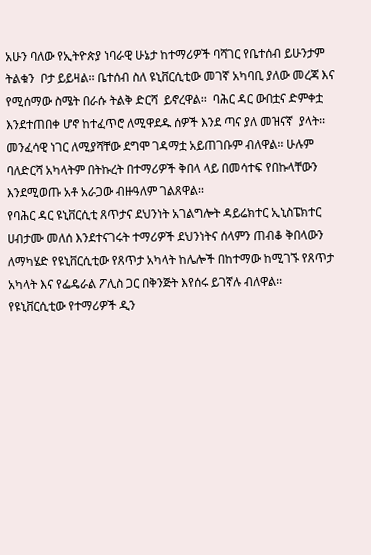አሁን ባለው የኢትዮጵያ ነባራዊ ሁኔታ ከተማሪዎች ባሻገር የቤተሰብ ይሁንታም  ትልቁን  ቦታ ይይዛል፡፡ ቤተሰብ ስለ ዩኒቨርሲቲው መገኛ አካባቢ ያለው መረጃ እና የሚሰማው ስሜት በራሱ ትልቅ ድርሻ  ይኖረዋል፡፡  ባሕር ዳር ውበቷና ድምቀቷ እንደተጠበቀ ሆኖ ከተፈጥሮ ለሚዋደዱ ሰዎች እንደ ጣና ያለ መዝናኛ  ያላት፡፡ መንፈሳዊ ነገር ለሚያሻቸው ደግሞ ገዳማቷ አይጠገቡም ብለዋል፡፡ ሁሉም ባለድርሻ አካላትም በትኩረት በተማሪዎች ቅበላ ላይ በመሳተፍ የበኩላቸውን እንደሚወጡ አቶ አራጋው ብዙዓለም ገልጸዋል፡፡
የባሕር ዳር ዩኒቨርሲቲ ጸጥታና ደህንነት አገልግሎት ዳይሬክተር ኢኒስፔክተር ሀብታሙ መለሰ እንደተናገሩት ተማሪዎች ደህንነትና ሰላምን ጠብቆ ቅበላውን ለማካሄድ የዩኒቨርሲቲው የጸጥታ አካላት ከሌሎች በከተማው ከሚገኙ የጸጥታ አካላት እና የፌዴራል ፖሊስ ጋር በቅንጅት እየሰሩ ይገኛሉ ብለዋል፡፡
የዩኒቨርሲቲው የተማሪዎች ዲን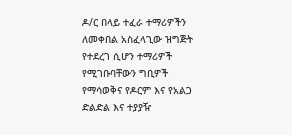ዶ/ር በላይ ተፈራ ተማሪዎችን ለመቀበል አስፈላጊው ዝግጅት የተደረገ ሲሆን ተማሪዎች የሚገቡባቸውን ግቢዎች የማሳወቅና የዶርም እና የአልጋ ድልድል እና ተያያዥ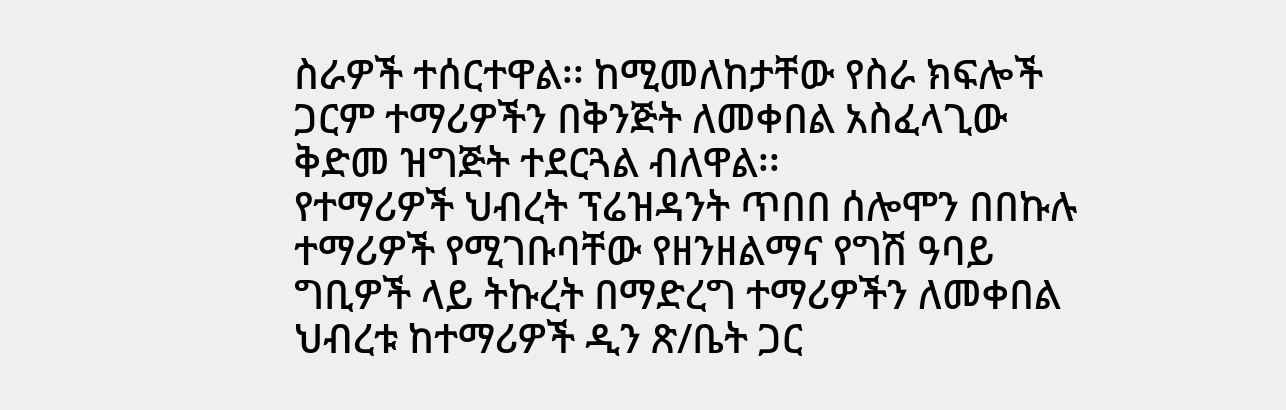ስራዎች ተሰርተዋል፡፡ ከሚመለከታቸው የስራ ክፍሎች ጋርም ተማሪዎችን በቅንጅት ለመቀበል አስፈላጊው ቅድመ ዝግጅት ተደርጓል ብለዋል፡፡
የተማሪዎች ህብረት ፕሬዝዳንት ጥበበ ሰሎሞን በበኩሉ ተማሪዎች የሚገቡባቸው የዘንዘልማና የግሽ ዓባይ ግቢዎች ላይ ትኩረት በማድረግ ተማሪዎችን ለመቀበል ህብረቱ ከተማሪዎች ዲን ጽ/ቤት ጋር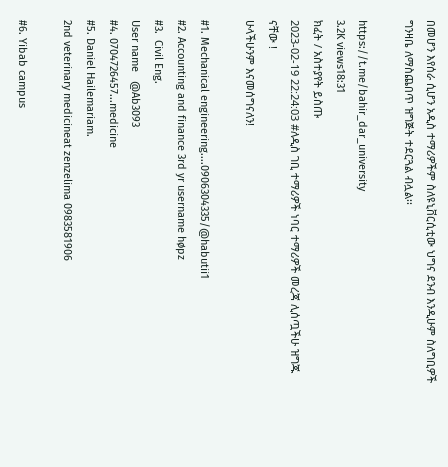በመሆን እየሰራ ሲሆን አዲስ ተማሪዎችም ስለዩኒቨርሲቲው ህግና ደንብ እንዲሁም ስለግቢዎች ግንዛቤ ለማስጨበጥ ዝግጅት ተደርጓል ብሏል፡፡

https://t.me/bahir_dar_university
3.2K views18:31
ክፈት / አስተያየት ይስጡ
2023-02-19 22:24:03 #ለዲስ ገቢ ተማሪዎች ነባር ተማሪዎች መረጃ ሊሰጧችሁ ዝግጁ ናቸው !
ሁላችሁንም እናመሰግናለን!

#1. Mechanical engineering....0906304335/@habutii1
#2. Accounting and finance 3rd yr username høpz
#3.  Civil Eng.
User name   @Ab3093
#4. 0704726457...medicine
#5. Daniel Hailemariam.
2nd veterinary medicineat zenzelima 0983581906

#6. Yibab campus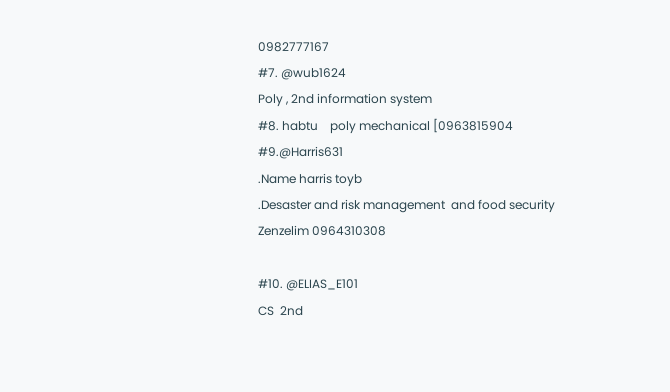0982777167
#7. @wub1624
Poly , 2nd information system
#8. habtu    poly mechanical [0963815904
#9.@Harris631
.Name harris toyb
.Desaster and risk management  and food security
Zenzelim 0964310308

#10. @ELIAS_E101
CS  2nd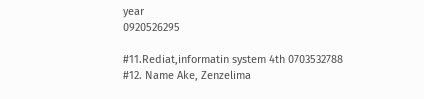year
0920526295

#11.Rediat,informatin system 4th 0703532788
#12. Name Ake, Zenzelima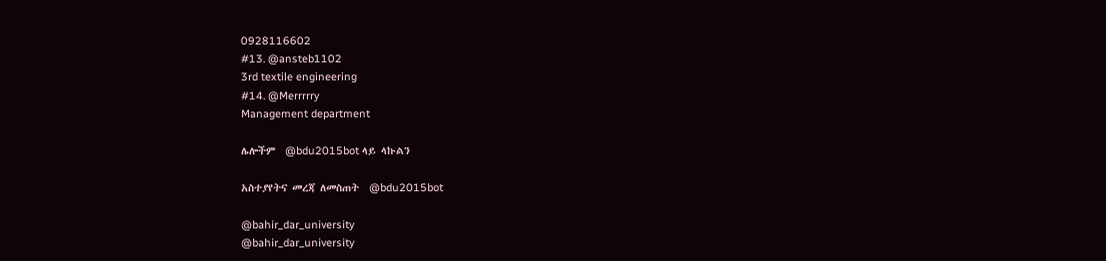0928116602
#13. @ansteb1102
3rd textile engineering
#14. @Merrrrry
Management department

ሌሎችም  @bdu2015bot ላይ ላኩልን

አስተያየትና መረጃ ለመስጠት  @bdu2015bot

@bahir_dar_university
@bahir_dar_university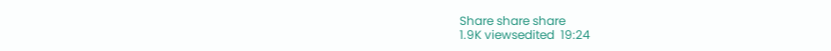Share share share
1.9K viewsedited  19:24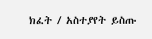ክፈት / አስተያየት ይስጡ